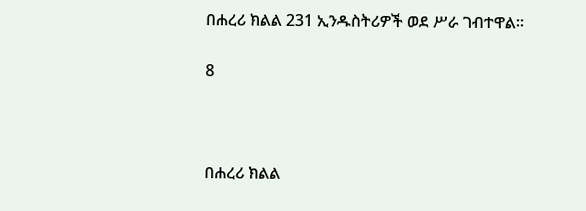በሐረሪ ክልል 231 ኢንዱስትሪዎች ወደ ሥራ ገብተዋል።

8



በሐረሪ ክልል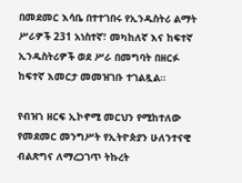በመደመር እሳቤ በተተገበሩ የኢንዱስትሪ ልማት ሥራዎች 231 አነስተኛ፣ መካከለኛ እና ከፍተኛ ኢንዱስትሪዎች ወደ ሥራ በመግባት በዘርፉ ከፍተኛ እመርታ መመዝገቡ ተገልጿል።

የብዝኀ ዘርፍ ኢኮኖሚ መርህን የሚከተለው የመደመር መንግሥት የኢትዮጵያን ሁለንተናዊ ብልጽግና ለማረጋገጥ ትኩረት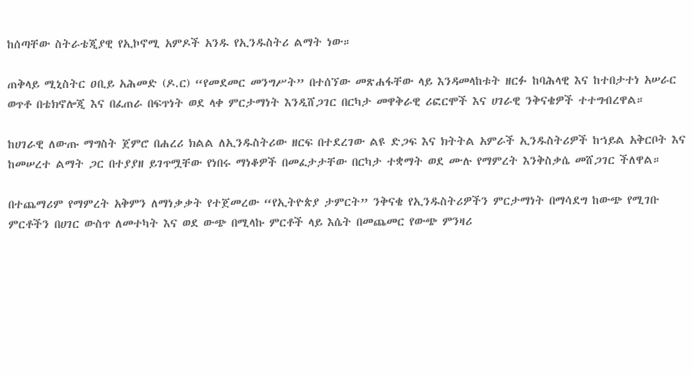ከሰጣቸው ስትራቴጂያዊ የኢኮኖሚ አምዶች አንዱ የኢንዱስትሪ ልማት ነው።

ጠቅላይ ሚኒስትር ዐቢይ አሕመድ (ዶ.ር) “የመደመር መንግሥት” በተሰኘው መጽሐፋቸው ላይ እንዳመላከቱት ዘርፉ ከባሕላዊ እና ከተበታተነ አሠራር ወጥቶ በቴክኖሎጂ እና በፈጠራ በፍጥነት ወደ ላቀ ምርታማነት እንዲሸጋገር በርካታ መዋቅራዊ ሪፎርሞች እና ሀገራዊ ንቅናቄዎች ተተግብረዋል።

ከሀገራዊ ለውጡ ማግስት ጀምሮ በሐረሪ ክልል ለኢንዱስትሪው ዘርፍ በተደረገው ልዩ ድጋፍ እና ክትትል አምራች ኢንዱስትሪዎች ከኀይል አቅርቦት እና ከመሠረተ ልማት ጋር በተያያዘ ይገጥሟቸው የነበሩ ማነቆዎች በመፈታታቸው በርካታ ተቋማት ወደ ሙሉ የማምረት እንቅስቃሴ መሸጋገር ችለዋል።

በተጨማሪም የማምረት አቅምን ለማነቃቃት የተጀመረው “የኢትዮጵያ ታምርት” ንቅናቄ የኢንዱስትሪዎችን ምርታማነት በማሳደግ ከውጭ የሚገቡ ምርቶችን በሀገር ውስጥ ለመተካት እና ወደ ውጭ በሚላኩ ምርቶች ላይ እሴት በመጨመር የውጭ ምንዛሪ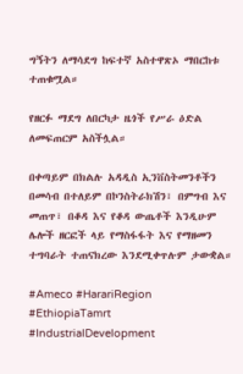ግኝትን ለማሳደግ ከፍተኛ አስተዋጽኦ ማበርከቱ ተጠቁሟል።

የዘርፉ ማደግ ለበርካታ ዜጎች የሥራ ዕድል ለመፍጠርም አስችሏል።

በቀጣይም በክልሉ አዳዲስ ኢንቨስትመንቶችን በመሳብ በተለይም በኮንስትራክሽን፣ በምግብ እና መጠጥ፣ በቆዳ እና የቆዳ ውጤቶች እንዲሁም ሌሎች ዘርፎች ላይ የማስፋፋት እና የማዘመን ተግባራት ተጠናክረው እንደሚቀጥሉም ታውቋል።

#Ameco #HarariRegion #EthiopiaTamrt #IndustrialDevelopment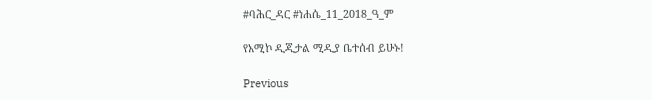#ባሕር_ዳር #ነሐሴ_11_2018_ዓ_ም

የአሚኮ ዲጂታል ሚዲያ ቤተሰብ ይሁኑ!

Previous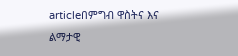articleበምግብ ዋስትና እና ልማታዊ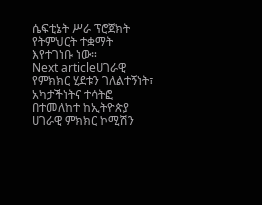ሴፍቲኔት ሥራ ፕሮጀክት የትምህርት ተቋማት እየተገነቡ ነው።
Next articleሀገራዊ የምክክር ሂደቱን ገለልተኝነት፣ አካታችነትና ተሳትፎ በተመለከተ ከኢትዮጵያ ሀገራዊ ምክክር ኮሚሽን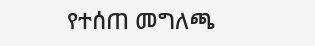የተሰጠ መግለጫ